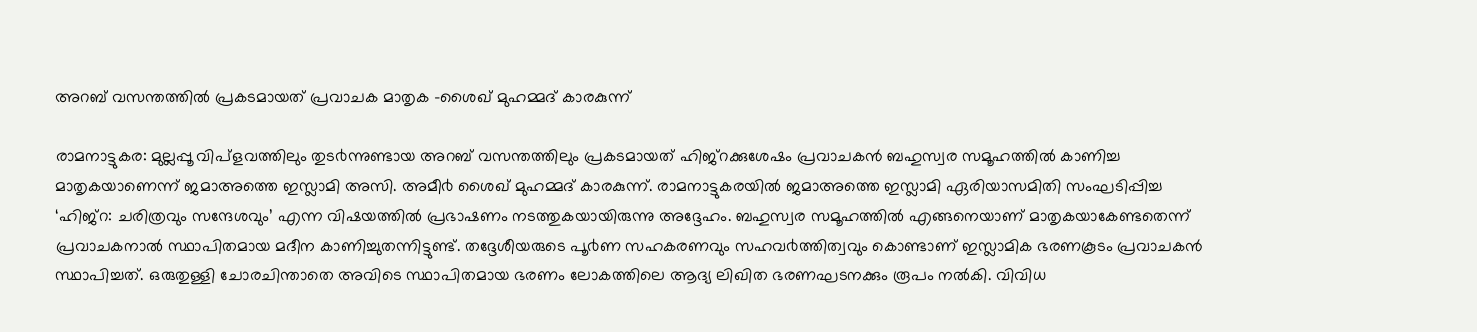അറബ് വസന്തത്തില്‍ പ്രകടമായത് പ്രവാചക മാതൃക -ശൈഖ് മുഹമ്മദ് കാരകുന്ന്

രാമനാട്ടുകര: മുല്ലപ്പൂ വിപ്ളവത്തിലും തുട൪ന്നുണ്ടായ അറബ് വസന്തത്തിലും പ്രകടമായത് ഹിജ്റക്കുശേഷം പ്രവാചകൻ ബഹുസ്വര സമൂഹത്തിൽ കാണിച്ച മാതൃകയാണെന്ന് ജമാഅത്തെ ഇസ്ലാമി അസി. അമീ൪ ശൈഖ് മുഹമ്മദ് കാരകുന്ന്. രാമനാട്ടുകരയിൽ ജമാഅത്തെ ഇസ്ലാമി ഏരിയാസമിതി സംഘടിപ്പിച്ച ‘ഹിജ്റ: ചരിത്രവും സന്ദേശവും’ എന്ന വിഷയത്തിൽ പ്രഭാഷണം നടത്തുകയായിരുന്നു അദ്ദേഹം. ബഹുസ്വര സമൂഹത്തിൽ എങ്ങനെയാണ് മാതൃകയാകേണ്ടതെന്ന് പ്രവാചകനാൽ സ്ഥാപിതമായ മദീന കാണിച്ചുതന്നിട്ടുണ്ട്. തദ്ദേശീയരുടെ പൂ൪ണ സഹകരണവും സഹവ൪ത്തിത്വവും കൊണ്ടാണ് ഇസ്ലാമിക ഭരണകൂടം പ്രവാചകൻ സ്ഥാപിച്ചത്. ഒരുതുള്ളി ചോരചിന്താതെ അവിടെ സ്ഥാപിതമായ ഭരണം ലോകത്തിലെ ആദ്യ ലിഖിത ഭരണഘടനക്കും രൂപം നൽകി. വിവിധ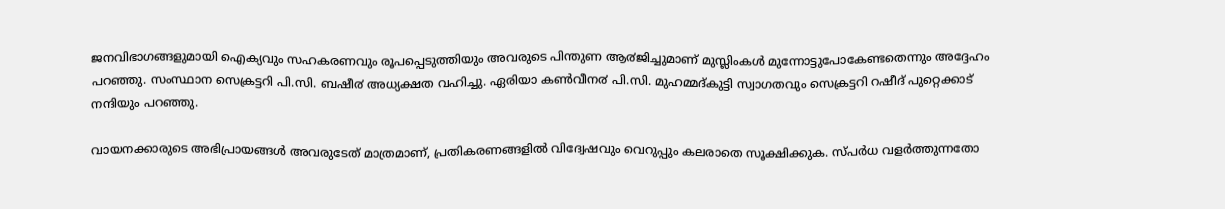ജനവിഭാഗങ്ങളുമായി ഐക്യവും സഹകരണവും രൂപപ്പെടുത്തിയും അവരുടെ പിന്തുണ ആ൪ജിച്ചുമാണ് മുസ്ലിംകൾ മുന്നോട്ടുപോകേണ്ടതെന്നും അദ്ദേഹം പറഞ്ഞു. സംസ്ഥാന സെക്രട്ടറി പി.സി. ബഷീ൪ അധ്യക്ഷത വഹിച്ചു. ഏരിയാ കൺവീന൪ പി.സി. മുഹമ്മദ്കുട്ടി സ്വാഗതവും സെക്രട്ടറി റഷീദ് പുറ്റെക്കാട് നന്ദിയും പറഞ്ഞു.

വായനക്കാരുടെ അഭിപ്രായങ്ങള്‍ അവരുടേത് മാത്രമാണ്, പ്രതികരണങ്ങളിൽ വിദ്വേഷവും വെറുപ്പും കലരാതെ സൂക്ഷിക്കുക. സ്പർധ വളർത്തുന്നതോ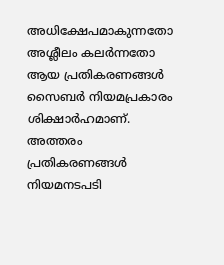അധിക്ഷേപമാകുന്നതോ അശ്ലീലം കലർന്നതോ ആയ പ്രതികരണങ്ങൾ സൈബർ നിയമപ്രകാരം ശിക്ഷാർഹമാണ്. അത്തരം പ്രതികരണങ്ങൾ നിയമനടപടി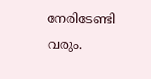നേരിടേണ്ടി വരും.